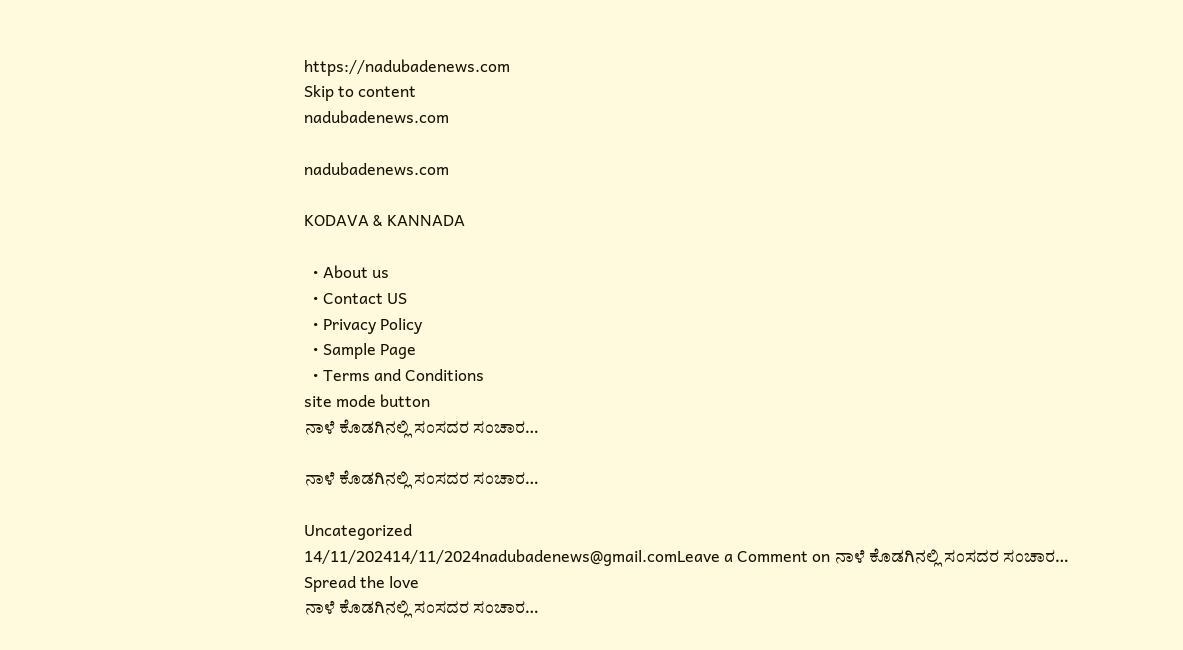https://nadubadenews.com
Skip to content
nadubadenews.com

nadubadenews.com

KODAVA & KANNADA

  • About us
  • Contact US
  • Privacy Policy
  • Sample Page
  • Terms and Conditions
site mode button
ನಾಳೆ ಕೊಡಗಿನಲ್ಲಿ ಸಂಸದರ ಸಂಚಾರ…

ನಾಳೆ ಕೊಡಗಿನಲ್ಲಿ ಸಂಸದರ ಸಂಚಾರ…

Uncategorized
14/11/202414/11/2024nadubadenews@gmail.comLeave a Comment on ನಾಳೆ ಕೊಡಗಿನಲ್ಲಿ ಸಂಸದರ ಸಂಚಾರ…
Spread the love
ನಾಳೆ ಕೊಡಗಿನಲ್ಲಿ ಸಂಸದರ ಸಂಚಾರ…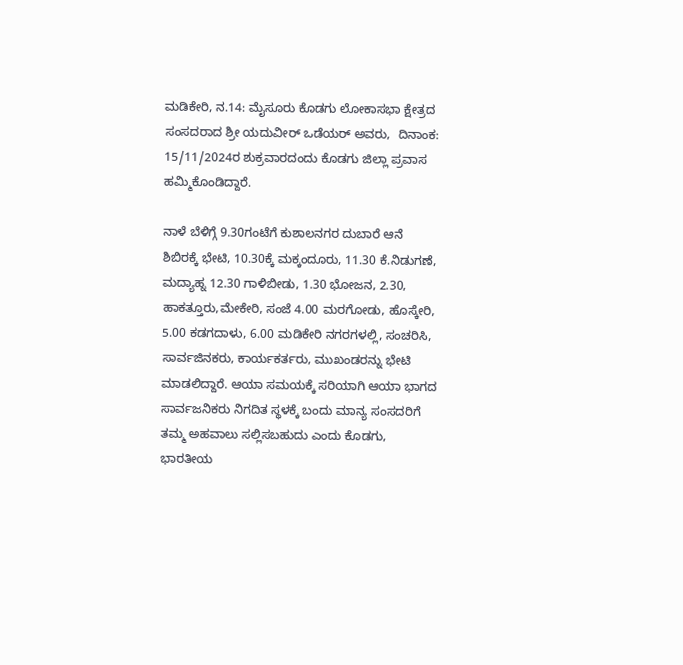ಮಡಿಕೇರಿ, ನ.14: ಮೈಸೂರು ಕೊಡಗು ಲೋಕಾಸಭಾ ಕ್ಷೇತ್ರದ ಸಂಸದರಾದ ಶ್ರೀ ಯದುವೀರ್ ಒಡೆಯರ್‌ ಅವರು,  ದಿನಾಂಕ: 15/11/2024ರ ಶುಕ್ರವಾರದಂದು ಕೊಡಗು ಜಿಲ್ಲಾ ಪ್ರವಾಸ ಹಮ್ಮಿಕೊಂಡಿದ್ದಾರೆ.

ನಾಳೆ ಬೆಳಿಗ್ಗೆ 9.30ಗಂಟೆಗೆ ಕುಶಾಲನಗರ ದುಬಾರೆ ಆನೆ ಶಿಬಿರಕ್ಕೆ ಭೇಟಿ, 10.30ಕ್ಕೆ ಮಕ್ಕಂದೂರು, 11.30 ಕೆ.ನಿಡುಗಣೆ, ಮದ್ಯಾಹ್ನ 12.30 ಗಾಳಿಬೀಡು, 1.30 ಭೋಜನ, 2.30, ಹಾಕತ್ತೂರು,ಮೇಕೇರಿ, ಸಂಜೆ 4.00 ಮರಗೋಡು, ಹೊಸ್ಕೇರಿ, 5.00 ಕಡಗದಾಳು, 6.00 ಮಡಿಕೇರಿ ನಗರಗಳಲ್ಲಿ, ಸಂಚರಿಸಿ, ಸಾರ್ವಜಿನಕರು, ಕಾರ್ಯಕರ್ತರು, ಮುಖಂಡರನ್ನು ಭೇಟಿ ಮಾಡಲಿದ್ದಾರೆ. ಆಯಾ ಸಮಯಕ್ಕೆ ಸರಿಯಾಗಿ ಆಯಾ ಭಾಗದ ಸಾರ್ವಜನಿಕರು ನಿಗದಿತ ಸ್ಥಳಕ್ಕೆ ಬಂದು ಮಾನ್ಯ ಸಂಸದರಿಗೆ ತಮ್ಮ ಅಹವಾಲು ಸಲ್ಲಿಸಬಹುದು ಎಂದು ಕೊಡಗು, ಭಾರತೀಯ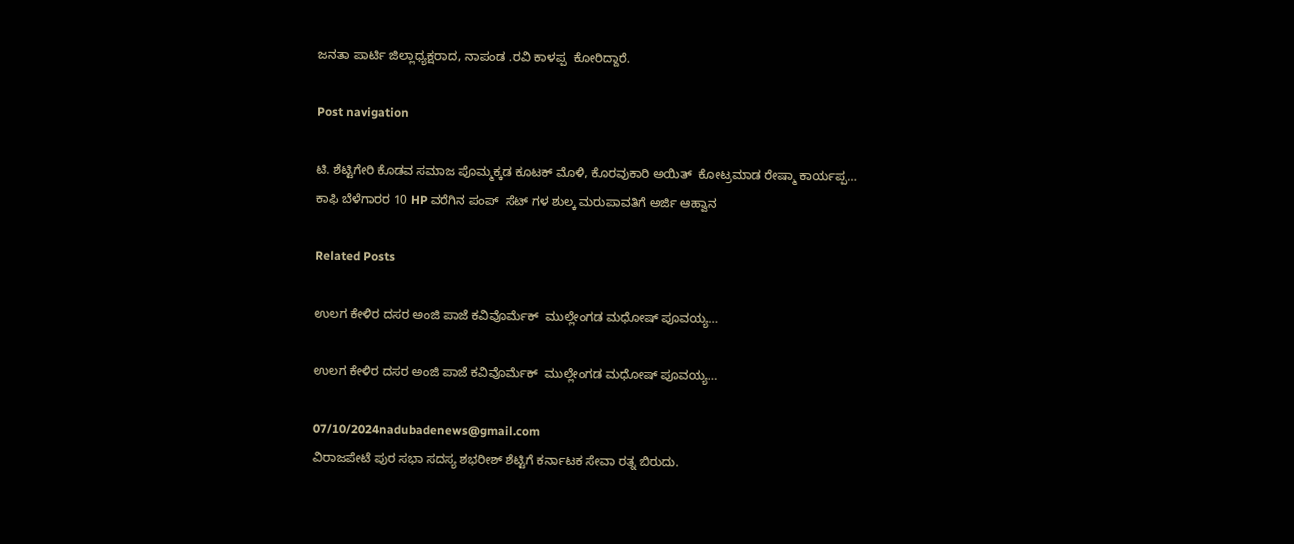ಜನತಾ ಪಾರ್ಟಿ ಜಿಲ್ಲಾಧ್ಯಕ್ಷರಾದ, ನಾಪಂಡ .ರವಿ ಕಾಳಪ್ಪ  ಕೋರಿದ್ದಾರೆ.

Post navigation

ಟಿ. ಶೆಟ್ಟಿಗೇರಿ ಕೊಡವ ಸಮಾಜ ಪೊಮ್ಮಕ್ಕಡ ಕೂಟಕ್‌ ಮೊಳಿ, ಕೊರವುಕಾರಿ ಅಯಿತ್‌  ಕೋಟ್ರಮಾಡ ರೇಷ್ಮಾ ಕಾರ್ಯಪ್ಪ…
ಕಾಫಿ ಬೆಳೆಗಾರರ 10 HP ವರೆಗಿನ ಪಂಪ್  ಸೆಟ್ ಗಳ ಶುಲ್ಕ ಮರುಪಾವತಿಗೆ ಅರ್ಜಿ ಆಹ್ವಾನ

Related Posts

ಉಲಗ ಕೇಳಿರ ದಸರ ಅಂಜಿ ಪಾಜೆ ಕವಿವೊರ್ಮೆಕ್  ಮುಲ್ಲೇಂಗಡ ಮಧೋಷ್‌ ಪೂವಯ್ಯ…

ಉಲಗ ಕೇಳಿರ ದಸರ ಅಂಜಿ ಪಾಜೆ ಕವಿವೊರ್ಮೆಕ್  ಮುಲ್ಲೇಂಗಡ ಮಧೋಷ್‌ ಪೂವಯ್ಯ…

07/10/2024nadubadenews@gmail.com
ವಿರಾಜಪೇಟೆ ಪುರ ಸಭಾ ಸದಸ್ಯ ಶಭರೀಶ್‌ ಶೆಟ್ಟಿಗೆ ಕರ್ನಾಟಕ ಸೇವಾ ರತ್ನ ಬಿರುದು.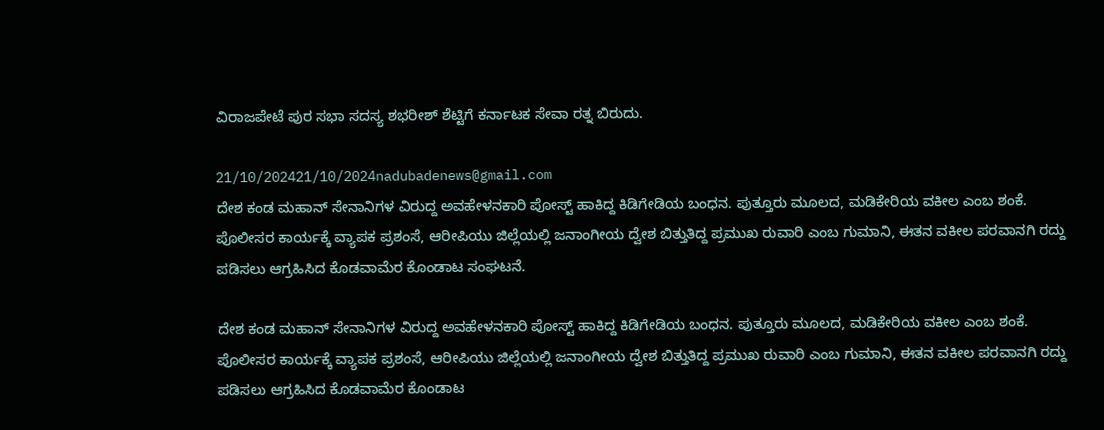ವಿರಾಜಪೇಟೆ ಪುರ ಸಭಾ ಸದಸ್ಯ ಶಭರೀಶ್‌ ಶೆಟ್ಟಿಗೆ ಕರ್ನಾಟಕ ಸೇವಾ ರತ್ನ ಬಿರುದು.

21/10/202421/10/2024nadubadenews@gmail.com
ದೇಶ ಕಂಡ ಮಹಾನ್‌ ಸೇನಾನಿಗಳ ವಿರುದ್ದ ಅವಹೇಳನಕಾರಿ ಪೋಸ್ಟ್‌ ಹಾಕಿದ್ದ ಕಿಡಿಗೇಡಿಯ ಬಂಧನ. ಪುತ್ತೂರು ಮೂಲದ, ಮಡಿಕೇರಿಯ ವಕೀಲ ಎಂಬ ಶಂಕೆ.  ಪೊಲೀಸರ ಕಾರ್ಯಕ್ಕೆ ವ್ಯಾಪಕ ಪ್ರಶಂಸೆ, ಆರೀಪಿಯು ಜಿಲ್ಲೆಯಲ್ಲಿ ಜನಾಂಗೀಯ ದ್ವೇಶ ಬಿತ್ತುತಿದ್ದ ಪ್ರಮುಖ ರುವಾರಿ ಎಂಬ ಗುಮಾನಿ, ಈತನ ವಕೀಲ ಪರವಾನಗಿ ರದ್ದು ಪಡಿಸಲು ಆಗ್ರಹಿಸಿದ ಕೊಡವಾಮೆರ ಕೊಂಡಾಟ ಸಂಘಟನೆ.

ದೇಶ ಕಂಡ ಮಹಾನ್‌ ಸೇನಾನಿಗಳ ವಿರುದ್ದ ಅವಹೇಳನಕಾರಿ ಪೋಸ್ಟ್‌ ಹಾಕಿದ್ದ ಕಿಡಿಗೇಡಿಯ ಬಂಧನ. ಪುತ್ತೂರು ಮೂಲದ, ಮಡಿಕೇರಿಯ ವಕೀಲ ಎಂಬ ಶಂಕೆ.  ಪೊಲೀಸರ ಕಾರ್ಯಕ್ಕೆ ವ್ಯಾಪಕ ಪ್ರಶಂಸೆ, ಆರೀಪಿಯು ಜಿಲ್ಲೆಯಲ್ಲಿ ಜನಾಂಗೀಯ ದ್ವೇಶ ಬಿತ್ತುತಿದ್ದ ಪ್ರಮುಖ ರುವಾರಿ ಎಂಬ ಗುಮಾನಿ, ಈತನ ವಕೀಲ ಪರವಾನಗಿ ರದ್ದು ಪಡಿಸಲು ಆಗ್ರಹಿಸಿದ ಕೊಡವಾಮೆರ ಕೊಂಡಾಟ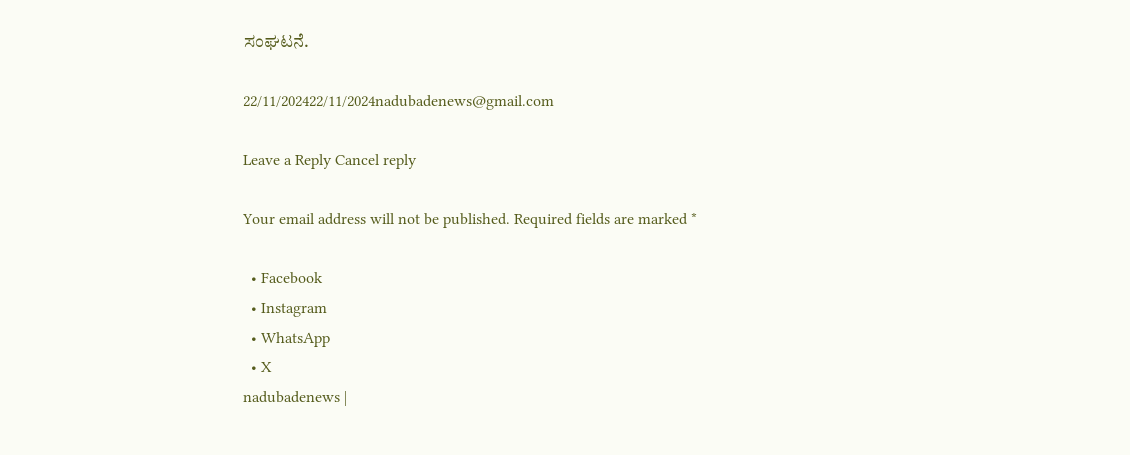ಸಂಘಟನೆ.

22/11/202422/11/2024nadubadenews@gmail.com

Leave a Reply Cancel reply

Your email address will not be published. Required fields are marked *

  • Facebook
  • Instagram
  • WhatsApp
  • X
nadubadenews |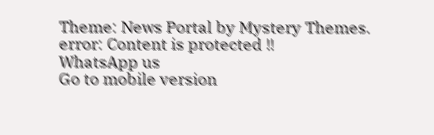Theme: News Portal by Mystery Themes.
error: Content is protected !!
WhatsApp us
Go to mobile version